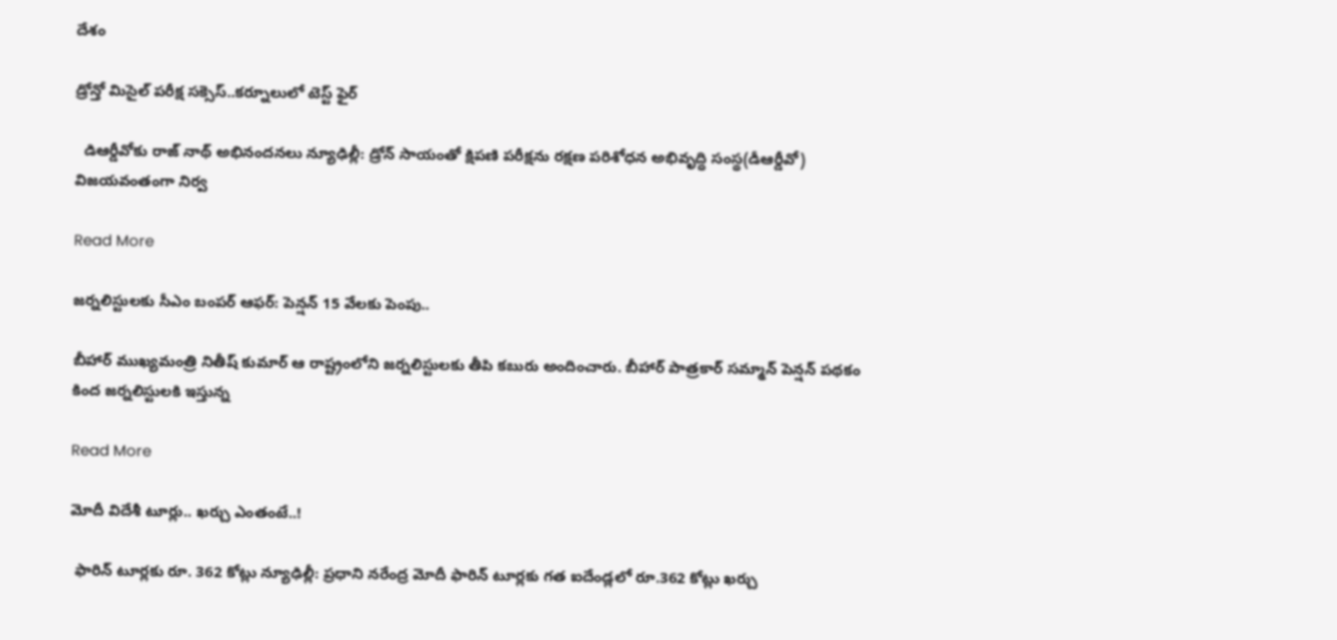దేశం

డ్రోన్తో మిసైల్ పరీక్ష సక్సెస్..కర్నూలులో టెస్ట్ ఫైర్

  డిఆర్డీవోకు రాజ్ నాథ్ అభినందనలు న్యూఢిల్లీ: డ్రోన్ సాయంతో క్షిపణి పరీక్షను రక్షణ పరిశోధన అభివృద్ధి సంస్థ(డీఆర్డీవో) విజయవంతంగా నిర్వ

Read More

జర్నలిస్టులకు సీఎం బంపర్ ఆఫర్: పెన్షన్ 15 వేలకు పెంపు..

బీహార్ ముఖ్యమంత్రి నితీష్ కుమార్ ఆ రాష్ట్రంలోని జర్నలిస్టులకు తీపి కబురు అందించారు. బీహార్ పాత్రకార్ సమ్మాన్ పెన్షన్ పథకం కింద జర్నలిస్టులకి ఇస్తున్న

Read More

మోదీ విదేశీ టూర్లు.. ఖర్చు ఎంతంటే..!

 ఫారిన్ టూర్లకు రూ. 362 కోట్లు న్యూఢిల్లీ: ప్రధాని నరేంద్ర మోదీ ఫారిన్ టూర్లకు గత ఐదేండ్లలో రూ.362 కోట్లు ఖర్చు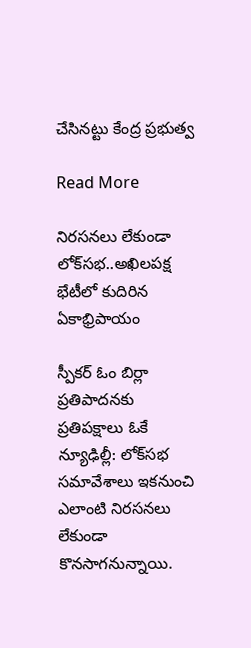చేసినట్టు కేంద్ర ప్రభుత్వ

Read More

నిరసనలు లేకుండా లోక్‌‌సభ..అఖిలపక్ష భేటీలో కుదిరిన ఏకాభ్రిపాయం

స్పీకర్ ఓం బిర్లా ప్రతిపాదనకు ప్రతిపక్షాలు ఓకే న్యూఢిల్లీ: లోక్‌‌సభ సమావేశాలు ఇకనుంచి ఎలాంటి నిరసనలు లేకుండా కొనసాగనున్నాయి.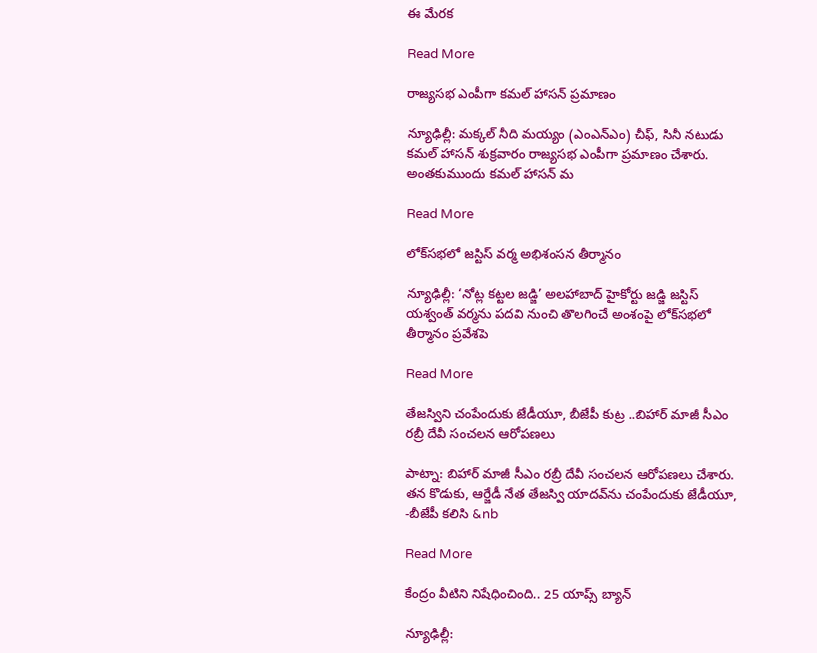ఈ మేరక

Read More

రాజ్యసభ ఎంపీగా కమల్ హాసన్ ప్రమాణం

న్యూఢిల్లీ: మక్కల్ నీది మయ్యం (ఎంఎన్‌‌ఎం) చీఫ్, సినీ నటుడు కమల్ హాసన్ శుక్రవారం రాజ్యసభ ఎంపీగా ప్రమాణం చేశారు.  అంతకుముందు కమల్ హాసన్ మ

Read More

లోక్‌సభలో జస్టిస్ వర్మ అభిశంసన తీర్మానం

న్యూఢిల్లీ: ‘నోట్ల కట్టల జడ్జి’ అలహాబాద్ హైకోర్టు జడ్జి జస్టిస్ యశ్వంత్ వర్మను పదవి నుంచి తొలగించే అంశంపై లోక్‌సభలో తీర్మానం ప్రవేశపె

Read More

తేజస్విని చంపేందుకు జేడీయూ, బీజేపీ కుట్ర ..బిహార్ మాజీ సీఎం రబ్రీ దేవీ సంచలన ఆరోపణలు

పాట్నా: బిహార్ మాజీ సీఎం రబ్రీ దేవీ సంచలన ఆరోపణలు చేశారు.  తన కొడుకు, ఆర్జేడీ నేత తేజస్వి యాదవ్‌‌ను చంపేందుకు జేడీయూ, -బీజేపీ కలిసి &nb

Read More

కేంద్రం వీటిని నిషేధించింది.. 25 యాప్స్‌‌ బ్యాన్

న్యూఢిల్లీ: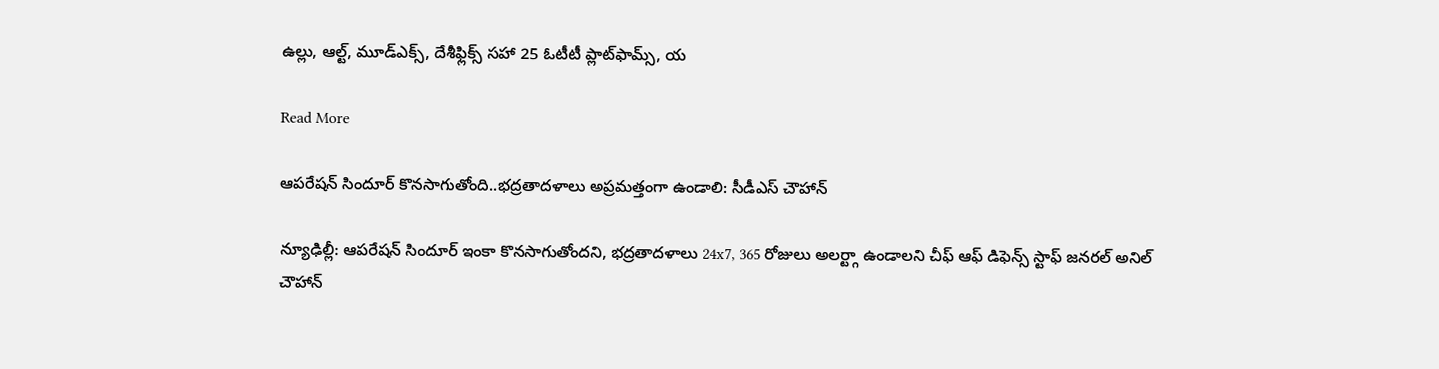ఉల్లు, ఆల్ట్‌‌, మూడ్‌‌ఎక్స్‌‌, దేశీఫ్లిక్స్‌‌ సహా 25 ఓటీటీ ప్లాట్‌‌ఫామ్స్‌‌, య

Read More

ఆపరేషన్ సిందూర్ కొనసాగుతోంది..భద్రతాదళాలు అప్రమత్తంగా ఉండాలి: సీడీఎస్ చౌహాన్

న్యూఢిల్లీ: ఆపరేషన్ సిందూర్ ఇంకా కొనసాగుతోందని, భద్రతాదళాలు 24x7, 365 రోజులు అలర్ట్గా ఉండాలని చీఫ్ ఆఫ్ డిఫెన్స్ స్టాఫ్ జనరల్ అనిల్ చౌహాన్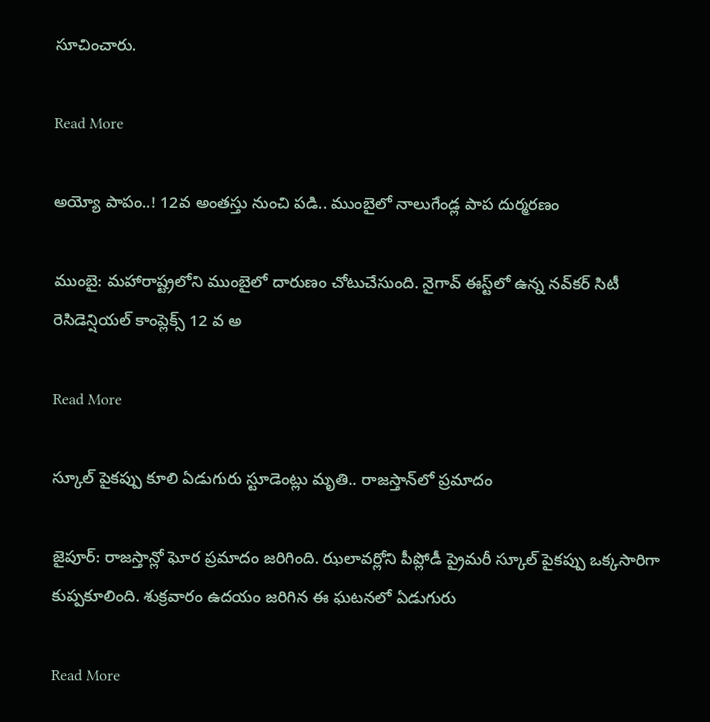సూచించారు.

Read More

అయ్యో పాపం..! 12వ అంతస్తు నుంచి పడి.. ముంబైలో నాలుగేండ్ల పాప దుర్మరణం

ముంబై: మహారాష్ట్రలోని ముంబైలో దారుణం చోటుచేసుంది. నైగావ్ ఈస్ట్‌‌లో ఉన్న నవ్‌‌కర్ సిటీ రెసిడెన్షియల్ కాంప్లెక్స్‌‌ 12 వ అ

Read More

స్కూల్ పైకప్పు కూలి ఏడుగురు స్టూడెంట్లు మృతి.. రాజస్తాన్‌‌లో ప్రమాదం

జైపూర్: రాజస్తాన్లో ఘోర ప్రమాదం జరిగింది. ఝలావర్లోని పీప్లోడీ ప్రైమరీ స్కూల్ పైకప్పు ఒక్కసారిగా కుప్పకూలింది. శుక్రవారం ఉదయం జరిగిన ఈ ఘటనలో ఏడుగురు

Read More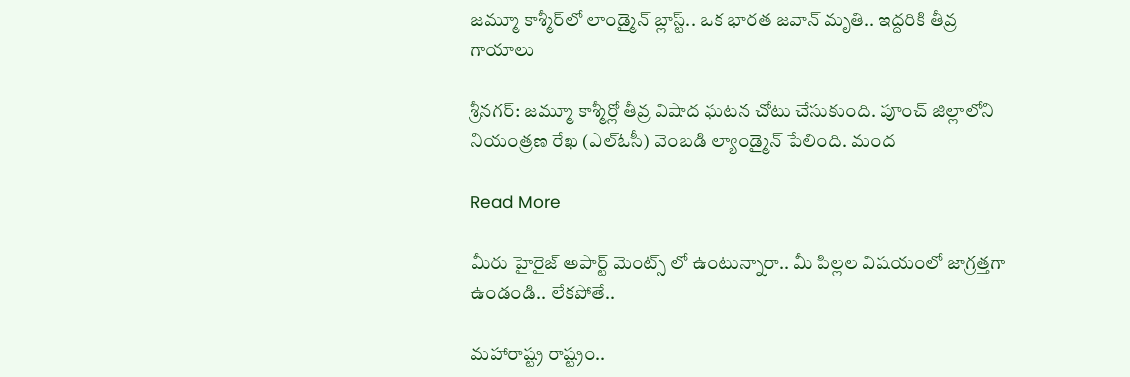జమ్మూ కాశ్మీర్‌లో లాండ్మైన్ బ్లాస్ట్.. ఒక భారత జవాన్ మృతి.. ఇద్దరికి తీవ్ర గాయాలు

శ్రీనగర్: జమ్మూ కాశ్మీర్లో తీవ్ర విషాద ఘటన చోటు చేసుకుంది. పూంచ్ జిల్లాలోని నియంత్రణ రేఖ (ఎల్‌ఓసీ) వెంబడి ల్యాండ్మైన్ పేలింది. మంద

Read More

మీరు హైరైజ్ అపార్ట్ మెంట్స్ లో ఉంటున్నారా.. మీ పిల్లల విషయంలో జాగ్రత్తగా ఉండండి.. లేకపోతే..

మహారాష్ట్ర రాష్ట్రం..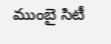ముంబై సిటీ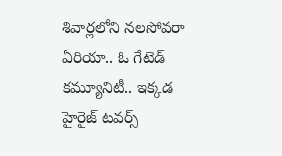శివార్లలోని నలసోవరా ఏరియా.. ఓ గేటెడ్ కమ్యూనిటీ.. ఇక్కడ హైరైజ్ టవర్స్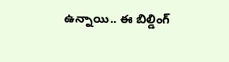ఉన్నాయి.. ఈ బిల్డింగ్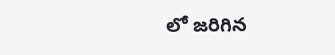లో జరిగిన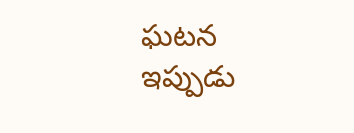ఘటన ఇప్పుడు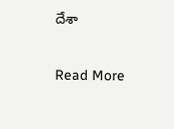దేశా

Read More